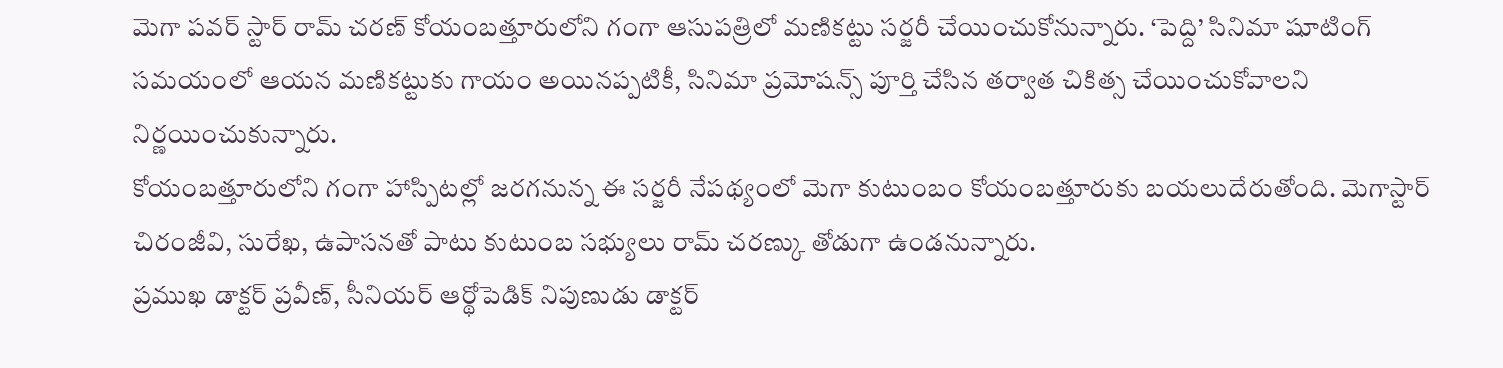మెగా పవర్ స్టార్ రామ్ చరణ్ కోయంబత్తూరులోని గంగా ఆసుపత్రిలో మణికట్టు సర్జరీ చేయించుకోనున్నారు. ‘పెద్ది’ సినిమా షూటింగ్ సమయంలో ఆయన మణికట్టుకు గాయం అయినప్పటికీ, సినిమా ప్రమోషన్స్ పూర్తి చేసిన తర్వాత చికిత్స చేయించుకోవాలని నిర్ణయించుకున్నారు.
కోయంబత్తూరులోని గంగా హాస్పిటల్లో జరగనున్న ఈ సర్జరీ నేపథ్యంలో మెగా కుటుంబం కోయంబత్తూరుకు బయలుదేరుతోంది. మెగాస్టార్ చిరంజీవి, సురేఖ, ఉపాసనతో పాటు కుటుంబ సభ్యులు రామ్ చరణ్కు తోడుగా ఉండనున్నారు.
ప్రముఖ డాక్టర్ ప్రవీణ్, సీనియర్ ఆర్థోపెడిక్ నిపుణుడు డాక్టర్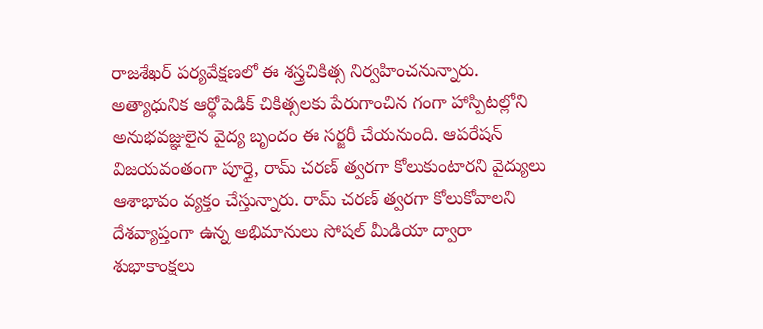రాజశేఖర్ పర్యవేక్షణలో ఈ శస్త్రచికిత్స నిర్వహించనున్నారు. అత్యాధునిక ఆర్థోపెడిక్ చికిత్సలకు పేరుగాంచిన గంగా హాస్పిటల్లోని అనుభవజ్ఞులైన వైద్య బృందం ఈ సర్జరీ చేయనుంది. ఆపరేషన్ విజయవంతంగా పూర్తై, రామ్ చరణ్ త్వరగా కోలుకుంటారని వైద్యులు ఆశాభావం వ్యక్తం చేస్తున్నారు. రామ్ చరణ్ త్వరగా కోలుకోవాలని దేశవ్యాప్తంగా ఉన్న అభిమానులు సోషల్ మీడియా ద్వారా శుభాకాంక్షలు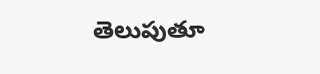తెలుపుతూ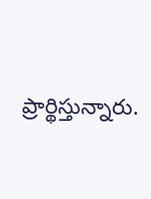ప్రార్థిస్తున్నారు.